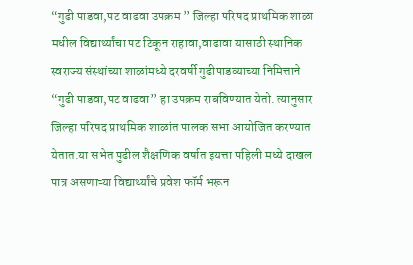“गुढी पाडवा,पट वाढवा उपक्रम ” जिल्हा परिषद प्राथमिक शाळा मधील विद्यार्थ्यांचा पट टिकून राहावा,वाढावा यासाठी स्थानिक स्वराज्य संस्थांच्या शाळांमध्ये दरवर्षी गुढीपाडव्याच्या निमित्ताने “गुढी पाडवा,पट वाढवा” हा उपक्रम राबविण्यात येतो. त्यानुसार जिल्हा परिषद प्राथमिक शाळांत पालक सभा आयोजित करण्यात येतात.या सभेत पुढील शैक्षणिक वर्षात इयत्ता पहिली मध्ये दाखल पात्र असणाऱ्या विद्यार्थ्यांचे प्रवेश फॉर्म भरून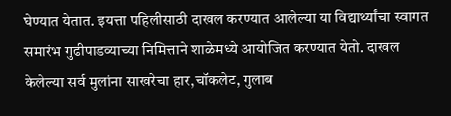घेण्यात येतात. इयत्ता पहिलीसाठी दाखल करण्यात आलेल्या या विद्यार्थ्यांचा स्वागत समारंभ गुढीपाडव्याच्या निमित्ताने शाळेमध्ये आयोजित करण्यात येतो. दाखल केलेल्या सर्व मुलांना साखरेचा हार,चॉकलेट, गुलाब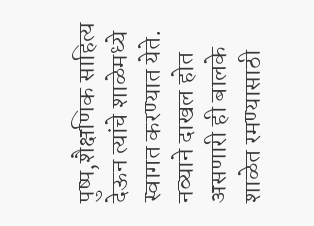पुष्प,शैक्षणिक साहित्य देऊन त्यांचे शाळेमध्ये स्वागत करण्यात येते. नव्याने दाखल होत असणारी ही बालके शाळेत रमण्यासाठी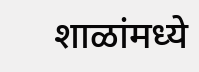शाळांमध्ये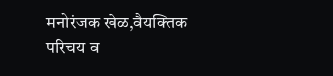मनोरंजक खेळ,वैयक्तिक परिचय व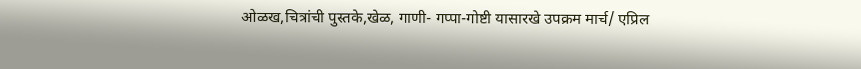ओळख,चित्रांची पुस्तके,खेळ, गाणी- गप्पा-गोष्टी यासारखे उपक्रम मार्च/ एप्रिल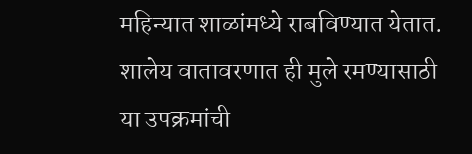महिन्यात शाळांमध्ये राबविण्यात येतात. शालेय वातावरणात ही मुले रमण्यासाठी या उपक्रमांची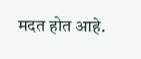मदत होत आहे.